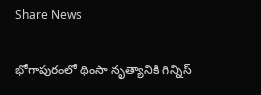Share News

భోగాపురంలో థింసా నృత్యానికి గిన్నిస్‌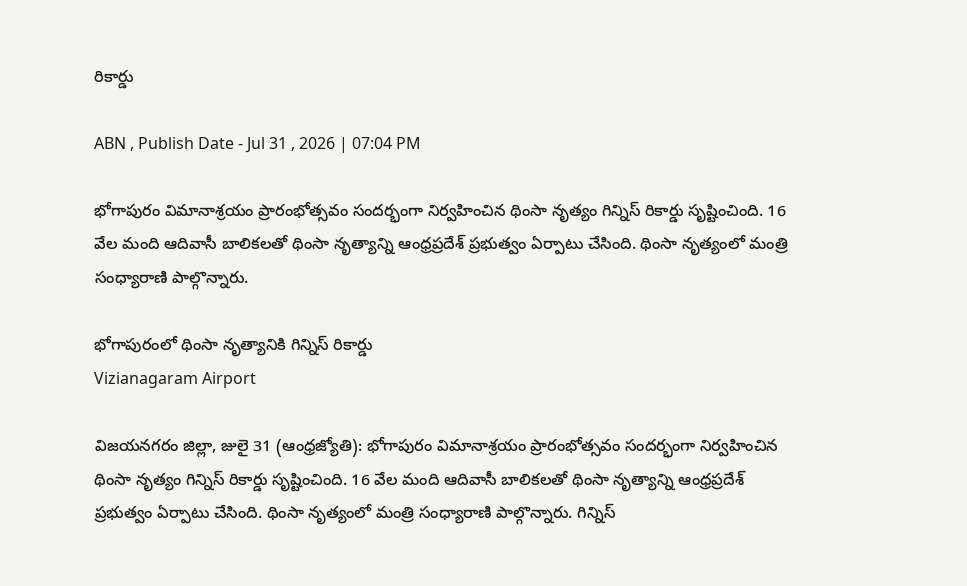రికార్డు

ABN , Publish Date - Jul 31 , 2026 | 07:04 PM

భోగాపురం విమానాశ్రయం ప్రారంభోత్సవం సందర్భంగా నిర్వహించిన థింసా నృత్యం గిన్నిస్‌ రికార్డు సృష్టించింది. 16 వేల మంది ఆదివాసీ బాలికలతో థింసా నృత్యాన్ని ఆంధ్రప్రదేశ్ ప్రభుత్వం ఏర్పాటు చేసింది. థింసా నృత్యంలో మంత్రి సంధ్యారాణి పాల్గొన్నారు.

భోగాపురంలో థింసా నృత్యానికి గిన్నిస్‌ రికార్డు
Vizianagaram Airport

విజయనగరం జిల్లా, జులై 31 (ఆంధ్రజ్యోతి): భోగాపురం విమానాశ్రయం ప్రారంభోత్సవం సందర్భంగా నిర్వహించిన థింసా నృత్యం గిన్నిస్‌ రికార్డు సృష్టించింది. 16 వేల మంది ఆదివాసీ బాలికలతో థింసా నృత్యాన్ని ఆంధ్రప్రదేశ్ ప్రభుత్వం ఏర్పాటు చేసింది. థింసా నృత్యంలో మంత్రి సంధ్యారాణి పాల్గొన్నారు. గిన్నిస్‌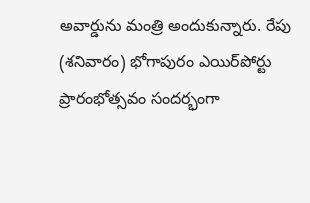అవార్డును మంత్రి అందుకున్నారు. రేపు (శనివారం) భోగాపురం ఎయిర్‌పోర్టు ప్రారంభోత్సవం సందర్భంగా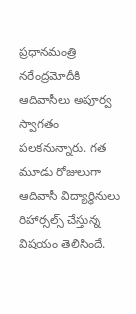ప్రధానమంత్రి నరేంద్రమోదీకి ఆదివాసీలు అపూర్వ స్వాగతం పలకనున్నారు. గత మూడు రోజులుగా ఆదివాసీ విద్యార్థినులు రిహార్సల్స్‌ చేస్తున్న విషయం తెలిసిందే.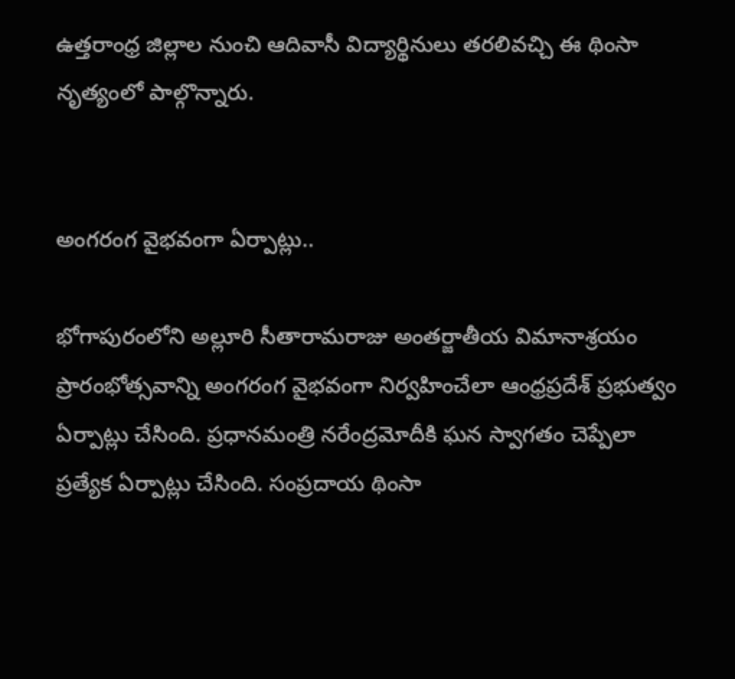ఉత్తరాంధ్ర జిల్లాల నుంచి ఆదివాసీ విద్యార్థినులు తరలివచ్చి ఈ థింసా నృత్యంలో పాల్గొన్నారు.


అంగరంగ వైభవంగా ఏర్పాట్లు..

భోగాపురంలోని అల్లూరి సీతారామరాజు అంతర్జాతీయ విమానాశ్రయం ప్రారంభోత్సవాన్ని అంగరంగ వైభవంగా నిర్వహించేలా ఆంధ్రప్రదేశ్ ప్రభుత్వం ఏర్పాట్లు చేసింది. ప్రధానమంత్రి నరేంద్రమోదీకి ఘన స్వాగతం చెప్పేలా ప్రత్యేక ఏర్పాట్లు చేసింది. సంప్రదాయ థింసా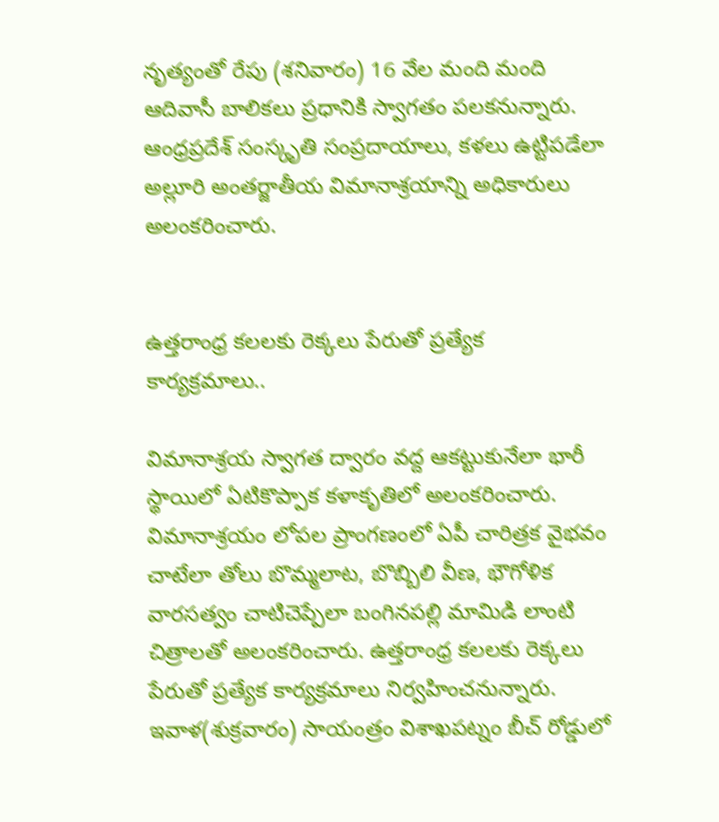నృత్యంతో రేపు (శనివారం) 16 వేల మంది మంది ఆదివాసీ బాలికలు ప్రధానికి స్వాగతం పలకనున్నారు. ఆంధ్రప్రదేశ్ సంస్కృతి సంప్రదాయాలు, కళలు ఉట్టిపడేలా అల్లూరి అంతర్జాతీయ విమానాశ్రయాన్ని అధికారులు అలంకరించారు.


ఉత్తరాంధ్ర కలలకు రెక్కలు పేరుతో ప్రత్యేక కార్యక్రమాలు..

విమానాశ్రయ స్వాగత ద్వారం వద్ద ఆకట్టుకునేలా భారీ స్థాయిలో ఏటికొప్పాక కళాకృతిలో అలంకరించారు. విమానాశ్రయం లోపల ప్రాంగణంలో ఏపీ చారిత్రక వైభవం చాటేలా తోలు బొమ్మలాట, బొబ్బిలి వీణ, భౌగోళిక వారసత్వం చాటిచెప్పేలా బంగినపల్లి మామిడి లాంటి చిత్రాలతో అలంకరించారు. ఉత్తరాంధ్ర కలలకు రెక్కలు పేరుతో ప్రత్యేక కార్యక్రమాలు నిర్వహించనున్నారు. ఇవాళ(శుక్రవారం) సాయంత్రం విశాఖపట్నం బీచ్ రోడ్డులో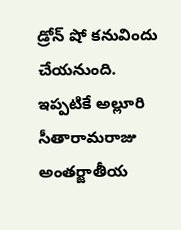డ్రోన్ షో కనువిందు చేయనుంది. ఇప్పటికే అల్లూరి సీతారామరాజు అంతర్జాతీయ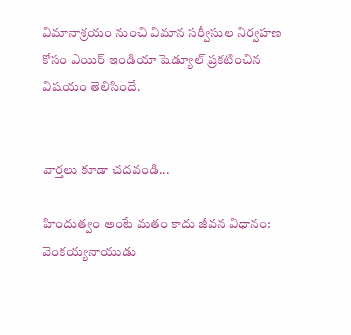విమానాశ్రయం నుంచి విమాన సర్వీసుల నిర్వహణ కోసం ఎయిర్ ఇండియా షెడ్యూల్ ప్రకటించిన విషయం తెలిసిందే.


వార్తలు కూడా చదవండి...

హిందుత్వం అంటే మతం కాదు జీవన విధానం: వెంకయ్యనాయుడు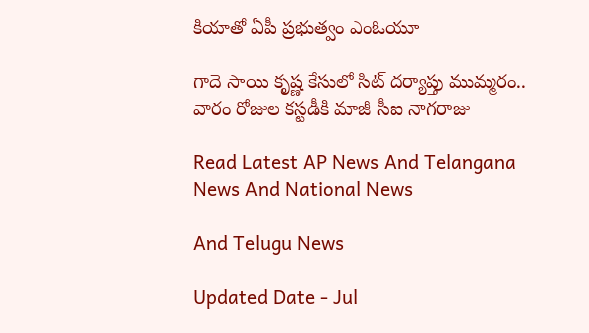కియాతో ఏపీ ప్రభుత్వం ఎంఓయూ

గాదె సాయి కృష్ణ కేసులో సిట్ దర్యాప్తు ముమ్మరం.. వారం రోజుల కస్టడీకి మాజీ సీఐ నాగరాజు

Read Latest AP News And Telangana News And National News

And Telugu News

Updated Date - Jul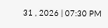31 , 2026 | 07:30 PM